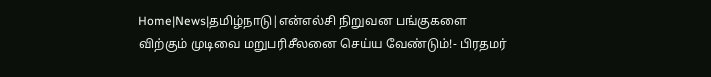Home|News|தமிழ்நாடு|என்எல்சி நிறுவன பங்குகளை விற்கும் முடிவை மறுபரிசீலனை செய்ய வேண்டும்!- பிரதமர்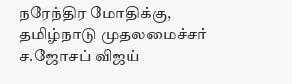நரேந்திர மோதிக்கு, தமிழ்நாடு முதலமைச்சர் ச.ஜோசப் விஜய்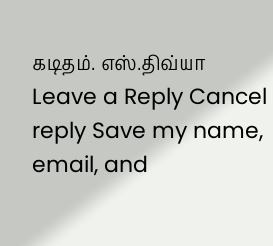கடிதம். எஸ்.திவ்யா Leave a Reply Cancel reply Save my name, email, and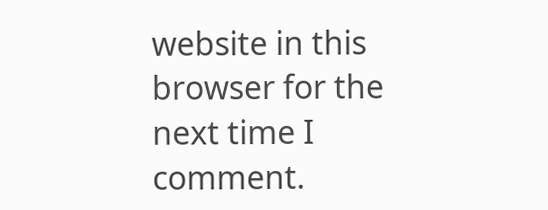website in this browser for the next time I comment.